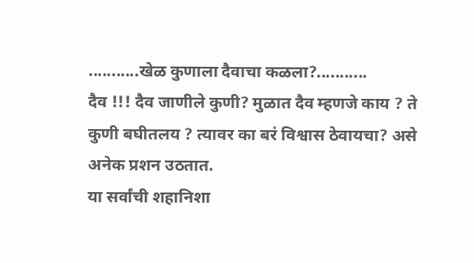...........खेळ कुणाला दैवाचा कळला?...........
दैव !!! दैव जाणीले कुणी? मुळात दैव म्हणजे काय ? ते कुणी बघीतलय ? त्यावर का बरं विश्वास ठेवायचा? असे अनेक प्रशन उठतात.
या सर्वांची शहानिशा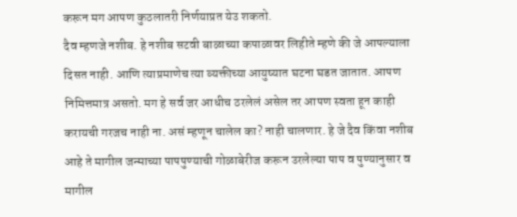करून मग आपण कुठलातरी निर्णयाप्रत येउ शकतो.
दैव म्हणजे नशीब. हे नशीब सटवी बाळाच्या कपाळावर लिहीते म्हणे की जे आपल्याला दिसत नाही. आणि त्याप्रमाणेच त्या व्यक्तीच्या आयुष्यात घटना घडत जातात. आपण निमित्तमात्र असतो. मग हे सर्व जर आधीच ठरलेलं असेल तर आपण स्वता हून काही करायची गरजच नाही ना. असं म्हणून चालेल का? नाही चालणार. हे जे दैव किंवा नशीब आहे ते मागील जन्माच्या पापपुण्याची गोळाबेरीज करून उरलेल्या पाप व पुण्यानुसार व मागील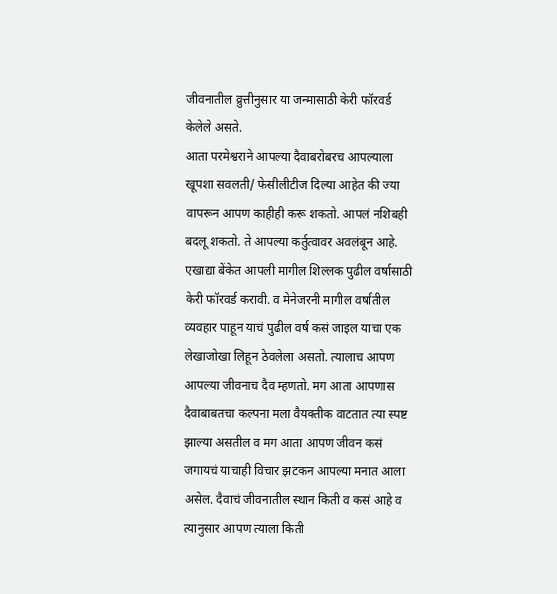जीवनातील व्रुत्तीनुसार या जन्मासाठी केरी फॉरवर्ड केलेले असते.
आता परमेश्वराने आपल्या दैवाबरोबरच आपल्याला खूपशा सवलती/ फेसीलीटीज दिल्या आहेत की ज्या वापरून आपण काहीही करू शकतो. आपलं नशिबही बदलू शकतो. ते आपल्या कर्तुत्वावर अवलंबून आहे. एखाद्या बेंकेत आपली मागील शिल्लक पुढील वर्षासाठी केरी फॉरवर्ड करावी. व मेनेजरनी मागील वर्षातील व्यवहार पाहून याचं पुढील वर्ष कसं जाइल याचा एक लेखाजोखा लिहून ठेवलेला असतो. त्यालाच आपण आपल्या जीवनाच दैव म्हणतो. मग आता आपणास दैवाबाबतचा कल्पना मला वैयक्तीक वाटतात त्या स्पष्ट झाल्या असतील व मग आता आपण जीवन कसं जगायचं याचाही विचार झटकन आपल्या मनात आला असेल. दैवाचं जीवनातील स्थान किती व कसं आहे व त्यानुसार आपण त्याला किती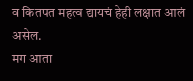व कितपत महत्व द्यायचं हेही लक्षात आलं असेल.
मग आता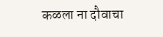कळला ना दौवाचा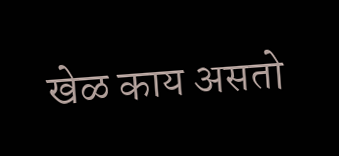खेळ काय असतो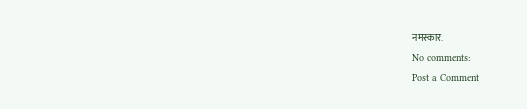नमस्कार.
No comments:
Post a Comment